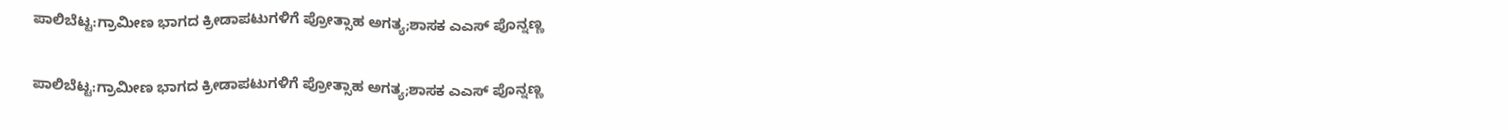ಪಾಲಿಬೆಟ್ಟ:ಗ್ರಾಮೀಣ ಭಾಗದ ಕ್ರೀಡಾಪಟುಗಳಿಗೆ ಪ್ರೋತ್ಸಾಹ ಅಗತ್ಯ;ಶಾಸಕ ಎಎಸ್ ಪೊನ್ನಣ್ಣ

ಪಾಲಿಬೆಟ್ಟ:ಗ್ರಾಮೀಣ ಭಾಗದ ಕ್ರೀಡಾಪಟುಗಳಿಗೆ ಪ್ರೋತ್ಸಾಹ ಅಗತ್ಯ;ಶಾಸಕ ಎಎಸ್ ಪೊನ್ನಣ್ಣ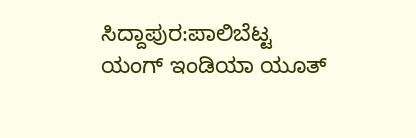ಸಿದ್ದಾಪುರ:ಪಾಲಿಬೆಟ್ಟ ಯಂಗ್ ಇಂಡಿಯಾ ಯೂತ್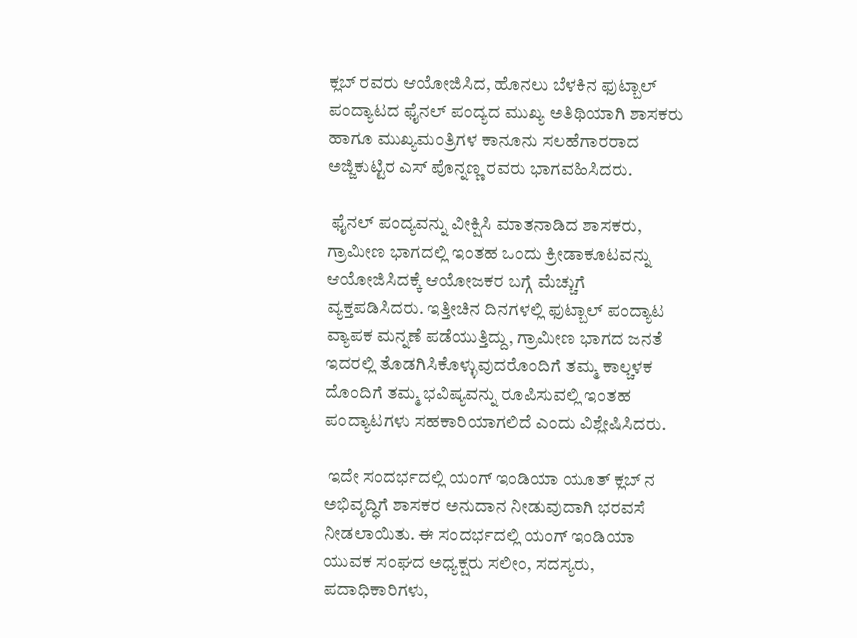ಕ್ಲಬ್ ರವರು ಆಯೋಜಿಸಿದ, ಹೊನಲು ಬೆಳಕಿನ ಫುಟ್ಬಾಲ್ ಪಂದ್ಯಾಟದ ಫೈನಲ್ ಪಂದ್ಯದ ಮುಖ್ಯ ಅತಿಥಿಯಾಗಿ ಶಾಸಕರು ಹಾಗೂ ಮುಖ್ಯಮಂತ್ರಿಗಳ ಕಾನೂನು ಸಲಹೆಗಾರರಾದ ಅಜ್ಜಿಕುಟ್ಟಿರ ಎಸ್ ಪೊನ್ನಣ್ಣ ರವರು ಭಾಗವಹಿಸಿದರು.

 ಫೈನಲ್ ಪಂದ್ಯವನ್ನು ವೀಕ್ಷಿಸಿ ಮಾತನಾಡಿದ ಶಾಸಕರು, ಗ್ರಾಮೀಣ ಭಾಗದಲ್ಲಿ ಇಂತಹ ಒಂದು ಕ್ರೀಡಾಕೂಟವನ್ನು ಆಯೋಜಿಸಿದಕ್ಕೆ ಆಯೋಜಕರ ಬಗ್ಗೆ ಮೆಚ್ಚುಗೆ ವ್ಯಕ್ತಪಡಿಸಿದರು. ಇತ್ತೀಚಿನ ದಿನಗಳಲ್ಲಿ ಫುಟ್ಬಾಲ್ ಪಂದ್ಯಾಟ ವ್ಯಾಪಕ ಮನ್ನಣೆ ಪಡೆಯುತ್ತಿದ್ದು, ಗ್ರಾಮೀಣ ಭಾಗದ ಜನತೆ ಇದರಲ್ಲಿ ತೊಡಗಿಸಿಕೊಳ್ಳುವುದರೊಂದಿಗೆ ತಮ್ಮ ಕಾಲ್ಚಳಕ ದೊಂದಿಗೆ ತಮ್ಮ ಭವಿಷ್ಯವನ್ನು ರೂಪಿಸುವಲ್ಲಿ ಇಂತಹ ಪಂದ್ಯಾಟಗಳು ಸಹಕಾರಿಯಾಗಲಿದೆ ಎಂದು ವಿಶ್ಲೇಷಿಸಿದರು.

 ಇದೇ ಸಂದರ್ಭದಲ್ಲಿ ಯಂಗ್ ಇಂಡಿಯಾ ಯೂತ್ ಕ್ಲಬ್ ನ ಅಭಿವೃದ್ಧಿಗೆ ಶಾಸಕರ ಅನುದಾನ ನೀಡುವುದಾಗಿ ಭರವಸೆ ನೀಡಲಾಯಿತು. ಈ ಸಂದರ್ಭದಲ್ಲಿ ಯಂಗ್ ಇಂಡಿಯಾ ಯುವಕ ಸಂಘದ ಅಧ್ಯಕ್ಷರು ಸಲೀಂ, ಸದಸ್ಯರು, ಪದಾಧಿಕಾರಿಗಳು,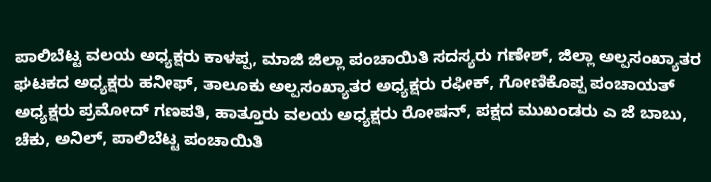ಪಾಲಿಬೆಟ್ಟ ವಲಯ ಅಧ್ಯಕ್ಷರು ಕಾಳಪ್ಪ, ಮಾಜಿ ಜಿಲ್ಲಾ ಪಂಚಾಯಿತಿ ಸದಸ್ಯರು ಗಣೇಶ್, ಜಿಲ್ಲಾ ಅಲ್ಪಸಂಖ್ಯಾತರ ಘಟಕದ ಅಧ್ಯಕ್ಷರು ಹನೀಫ್, ತಾಲೂಕು ಅಲ್ಪಸಂಖ್ಯಾತರ ಅಧ್ಯಕ್ಷರು ರಫೀಕ್, ಗೋಣಿಕೊಪ್ಪ ಪಂಚಾಯತ್ ಅಧ್ಯಕ್ಷರು ಪ್ರಮೋದ್ ಗಣಪತಿ, ಹಾತ್ತೂರು ವಲಯ ಅಧ್ಯಕ್ಷರು ರೋಷನ್, ಪಕ್ಷದ ಮುಖಂಡರು ಎ ಜೆ ಬಾಬು, ಚೆಕು, ಅನಿಲ್, ಪಾಲಿಬೆಟ್ಟ ಪಂಚಾಯಿತಿ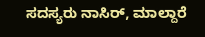ಸದಸ್ಯರು ನಾಸಿರ್, ಮಾಲ್ದಾರೆ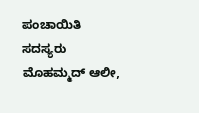ಪಂಚಾಯಿತಿ ಸದಸ್ಯರು ಮೊಹಮ್ಮದ್ ಆಲೀ,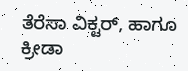ತೆರೆಸಾ ವಿಕ್ಟರ್, ಹಾಗೂ ಕ್ರೀಡಾ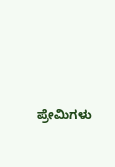ಪ್ರೇಮಿಗಳು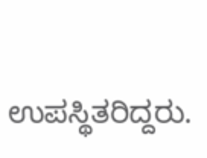ಉಪಸ್ಥಿತರಿದ್ದರು.